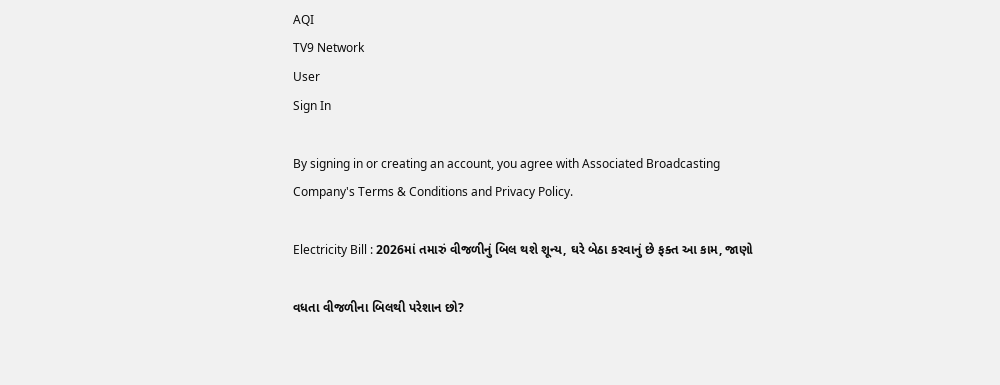AQI
TV9 Network
User
Sign In

By signing in or creating an account, you agree with Associated Broadcasting Company's Terms & Conditions and Privacy Policy.

Electricity Bill : 2026માં તમારું વીજળીનું બિલ થશે શૂન્ય, ઘરે બેઠા કરવાનું છે ફક્ત આ કામ, જાણો

વધતા વીજળીના બિલથી પરેશાન છો?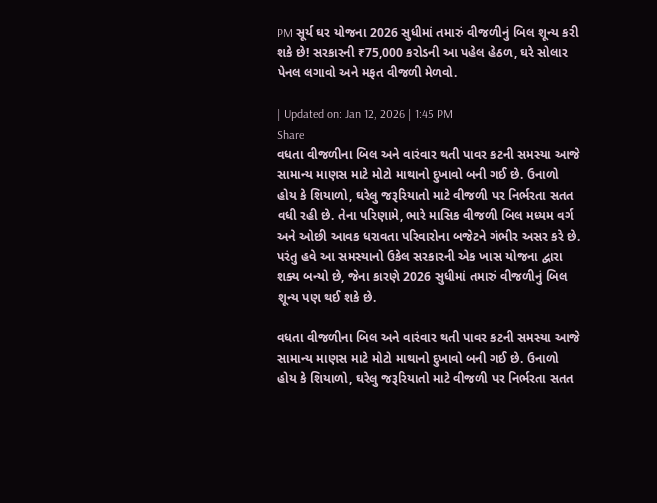PM સૂર્ય ઘર યોજના 2026 સુધીમાં તમારું વીજળીનું બિલ શૂન્ય કરી શકે છે! સરકારની ₹75,000 કરોડની આ પહેલ હેઠળ, ઘરે સોલાર પેનલ લગાવો અને મફત વીજળી મેળવો.

| Updated on: Jan 12, 2026 | 1:45 PM
Share
વધતા વીજળીના બિલ અને વારંવાર થતી પાવર કટની સમસ્યા આજે સામાન્ય માણસ માટે મોટો માથાનો દુખાવો બની ગઈ છે. ઉનાળો હોય કે શિયાળો, ઘરેલુ જરૂરિયાતો માટે વીજળી પર નિર્ભરતા સતત વધી રહી છે. તેના પરિણામે, ભારે માસિક વીજળી બિલ મધ્યમ વર્ગ અને ઓછી આવક ધરાવતા પરિવારોના બજેટને ગંભીર અસર કરે છે. પરંતુ હવે આ સમસ્યાનો ઉકેલ સરકારની એક ખાસ યોજના દ્વારા શક્ય બન્યો છે, જેના કારણે 2026 સુધીમાં તમારું વીજળીનું બિલ શૂન્ય પણ થઈ શકે છે.

વધતા વીજળીના બિલ અને વારંવાર થતી પાવર કટની સમસ્યા આજે સામાન્ય માણસ માટે મોટો માથાનો દુખાવો બની ગઈ છે. ઉનાળો હોય કે શિયાળો, ઘરેલુ જરૂરિયાતો માટે વીજળી પર નિર્ભરતા સતત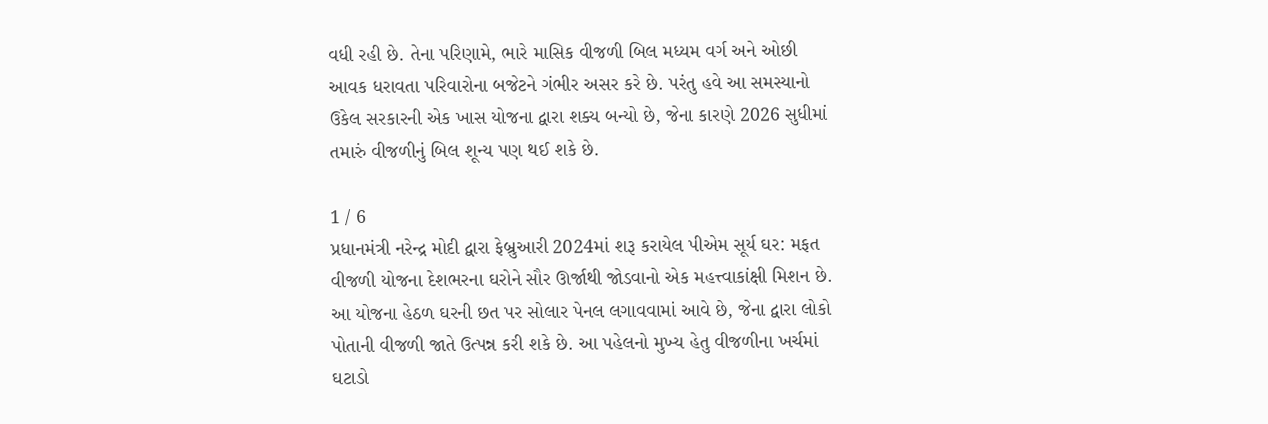વધી રહી છે. તેના પરિણામે, ભારે માસિક વીજળી બિલ મધ્યમ વર્ગ અને ઓછી આવક ધરાવતા પરિવારોના બજેટને ગંભીર અસર કરે છે. પરંતુ હવે આ સમસ્યાનો ઉકેલ સરકારની એક ખાસ યોજના દ્વારા શક્ય બન્યો છે, જેના કારણે 2026 સુધીમાં તમારું વીજળીનું બિલ શૂન્ય પણ થઈ શકે છે.

1 / 6
પ્રધાનમંત્રી નરેન્દ્ર મોદી દ્વારા ફેબ્રુઆરી 2024માં શરૂ કરાયેલ પીએમ સૂર્ય ઘર: મફત વીજળી યોજના દેશભરના ઘરોને સૌર ઊર્જાથી જોડવાનો એક મહત્ત્વાકાંક્ષી મિશન છે. આ યોજના હેઠળ ઘરની છત પર સોલાર પેનલ લગાવવામાં આવે છે, જેના દ્વારા લોકો પોતાની વીજળી જાતે ઉત્પન્ન કરી શકે છે. આ પહેલનો મુખ્ય હેતુ વીજળીના ખર્ચમાં ઘટાડો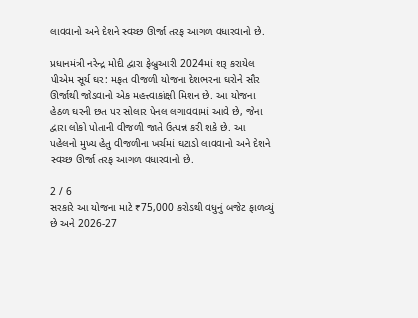લાવવાનો અને દેશને સ્વચ્છ ઊર્જા તરફ આગળ વધારવાનો છે.

પ્રધાનમંત્રી નરેન્દ્ર મોદી દ્વારા ફેબ્રુઆરી 2024માં શરૂ કરાયેલ પીએમ સૂર્ય ઘર: મફત વીજળી યોજના દેશભરના ઘરોને સૌર ઊર્જાથી જોડવાનો એક મહત્ત્વાકાંક્ષી મિશન છે. આ યોજના હેઠળ ઘરની છત પર સોલાર પેનલ લગાવવામાં આવે છે, જેના દ્વારા લોકો પોતાની વીજળી જાતે ઉત્પન્ન કરી શકે છે. આ પહેલનો મુખ્ય હેતુ વીજળીના ખર્ચમાં ઘટાડો લાવવાનો અને દેશને સ્વચ્છ ઊર્જા તરફ આગળ વધારવાનો છે.

2 / 6
સરકારે આ યોજના માટે ₹75,000 કરોડથી વધુનું બજેટ ફાળવ્યું છે અને 2026-27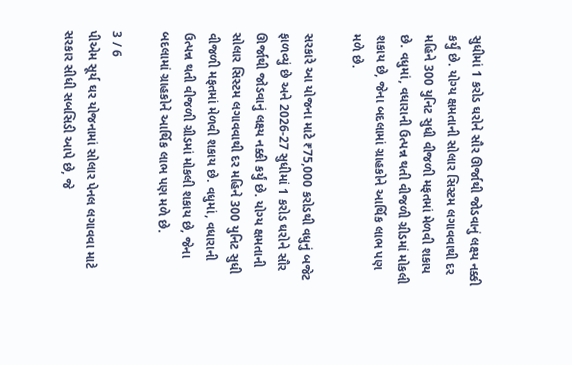સુધીમાં 1 કરોડ ઘરોને સૌર ઊર્જાથી જોડવાનું લક્ષ્ય નક્કી કર્યું છે. યોગ્ય ક્ષમતાની સોલાર સિસ્ટમ લગાવવાથી દર મહિને 300 યુનિટ સુધી વીજળી મફતમાં મેળવી શકાય છે. વધુમાં, વધારાની ઉત્પન્ન થતી વીજળી ગ્રીડમાં મોકલી શકાય છે, જેના બદલામાં ગ્રાહકોને આર્થિક લાભ પણ મળે છે.

સરકારે આ યોજના માટે ₹75,000 કરોડથી વધુનું બજેટ ફાળવ્યું છે અને 2026-27 સુધીમાં 1 કરોડ ઘરોને સૌર ઊર્જાથી જોડવાનું લક્ષ્ય નક્કી કર્યું છે. યોગ્ય ક્ષમતાની સોલાર સિસ્ટમ લગાવવાથી દર મહિને 300 યુનિટ સુધી વીજળી મફતમાં મેળવી શકાય છે. વધુમાં, વધારાની ઉત્પન્ન થતી વીજળી ગ્રીડમાં મોકલી શકાય છે, જેના બદલામાં ગ્રાહકોને આર્થિક લાભ પણ મળે છે.

3 / 6
પીએમ સૂર્ય ઘર યોજનામાં સોલાર પેનલ લગાવવા માટે સરકાર સીધી સબસિડી આપે છે, જે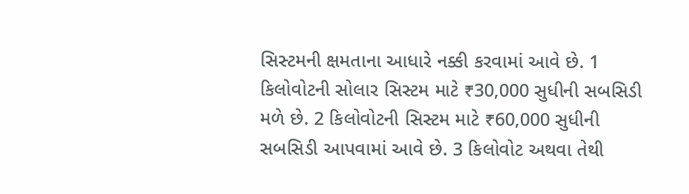સિસ્ટમની ક્ષમતાના આધારે નક્કી કરવામાં આવે છે. 1 કિલોવોટની સોલાર સિસ્ટમ માટે ₹30,000 સુધીની સબસિડી મળે છે. 2 કિલોવોટની સિસ્ટમ માટે ₹60,000 સુધીની સબસિડી આપવામાં આવે છે. 3 કિલોવોટ અથવા તેથી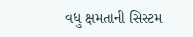વધુ ક્ષમતાની સિસ્ટમ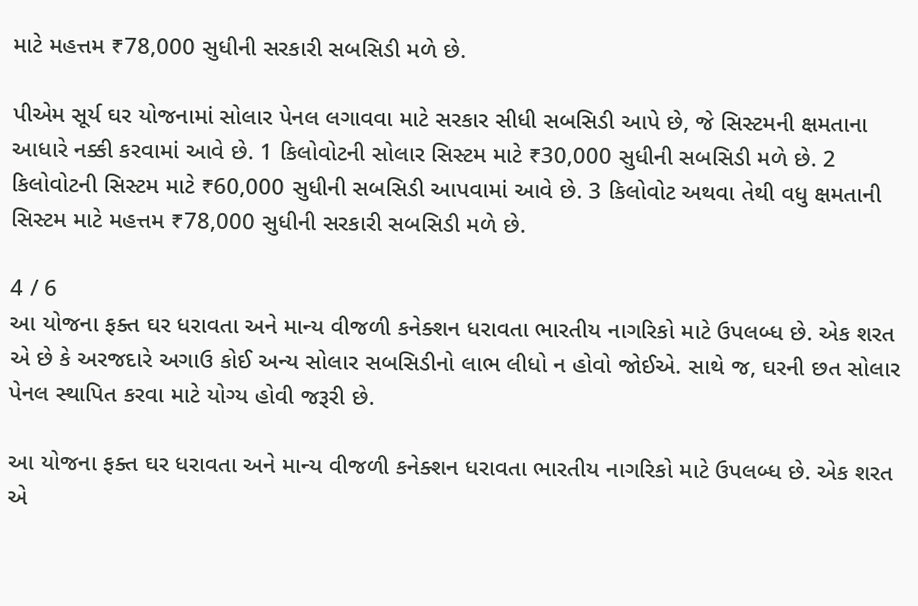માટે મહત્તમ ₹78,000 સુધીની સરકારી સબસિડી મળે છે.

પીએમ સૂર્ય ઘર યોજનામાં સોલાર પેનલ લગાવવા માટે સરકાર સીધી સબસિડી આપે છે, જે સિસ્ટમની ક્ષમતાના આધારે નક્કી કરવામાં આવે છે. 1 કિલોવોટની સોલાર સિસ્ટમ માટે ₹30,000 સુધીની સબસિડી મળે છે. 2 કિલોવોટની સિસ્ટમ માટે ₹60,000 સુધીની સબસિડી આપવામાં આવે છે. 3 કિલોવોટ અથવા તેથી વધુ ક્ષમતાની સિસ્ટમ માટે મહત્તમ ₹78,000 સુધીની સરકારી સબસિડી મળે છે.

4 / 6
આ યોજના ફક્ત ઘર ધરાવતા અને માન્ય વીજળી કનેક્શન ધરાવતા ભારતીય નાગરિકો માટે ઉપલબ્ધ છે. એક શરત એ છે કે અરજદારે અગાઉ કોઈ અન્ય સોલાર સબસિડીનો લાભ લીધો ન હોવો જોઈએ. સાથે જ, ઘરની છત સોલાર પેનલ સ્થાપિત કરવા માટે યોગ્ય હોવી જરૂરી છે.

આ યોજના ફક્ત ઘર ધરાવતા અને માન્ય વીજળી કનેક્શન ધરાવતા ભારતીય નાગરિકો માટે ઉપલબ્ધ છે. એક શરત એ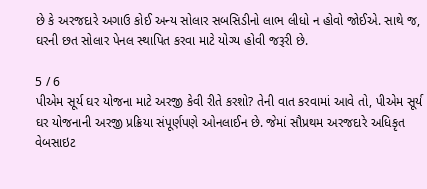છે કે અરજદારે અગાઉ કોઈ અન્ય સોલાર સબસિડીનો લાભ લીધો ન હોવો જોઈએ. સાથે જ, ઘરની છત સોલાર પેનલ સ્થાપિત કરવા માટે યોગ્ય હોવી જરૂરી છે.

5 / 6
પીએમ સૂર્ય ઘર યોજના માટે અરજી કેવી રીતે કરશો? તેની વાત કરવામાં આવે તો, પીએમ સૂર્ય ઘર યોજનાની અરજી પ્રક્રિયા સંપૂર્ણપણે ઓનલાઈન છે. જેમાં સૌપ્રથમ અરજદારે અધિકૃત વેબસાઇટ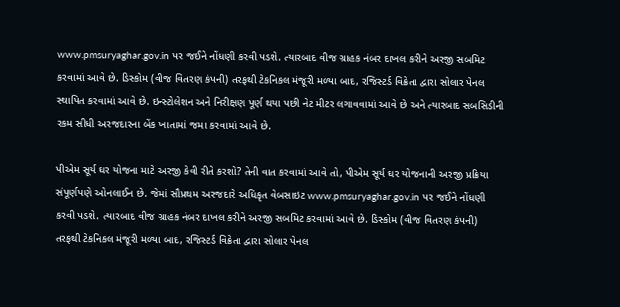www.pmsuryaghar.gov.in પર જઈને નોંધણી કરવી પડશે. ત્યારબાદ વીજ ગ્રાહક નંબર દાખલ કરીને અરજી સબમિટ કરવામાં આવે છે. ડિસ્કોમ (વીજ વિતરણ કંપની) તરફથી ટેકનિકલ મંજૂરી મળ્યા બાદ, રજિસ્ટર્ડ વિક્રેતા દ્વારા સોલાર પેનલ સ્થાપિત કરવામાં આવે છે. ઇન્સ્ટોલેશન અને નિરીક્ષણ પૂર્ણ થયા પછી નેટ મીટર લગાવવામાં આવે છે અને ત્યારબાદ સબસિડીની રકમ સીધી અરજદારના બેંક ખાતામાં જમા કરવામાં આવે છે.

પીએમ સૂર્ય ઘર યોજના માટે અરજી કેવી રીતે કરશો? તેની વાત કરવામાં આવે તો, પીએમ સૂર્ય ઘર યોજનાની અરજી પ્રક્રિયા સંપૂર્ણપણે ઓનલાઈન છે. જેમાં સૌપ્રથમ અરજદારે અધિકૃત વેબસાઇટ www.pmsuryaghar.gov.in પર જઈને નોંધણી કરવી પડશે. ત્યારબાદ વીજ ગ્રાહક નંબર દાખલ કરીને અરજી સબમિટ કરવામાં આવે છે. ડિસ્કોમ (વીજ વિતરણ કંપની) તરફથી ટેકનિકલ મંજૂરી મળ્યા બાદ, રજિસ્ટર્ડ વિક્રેતા દ્વારા સોલાર પેનલ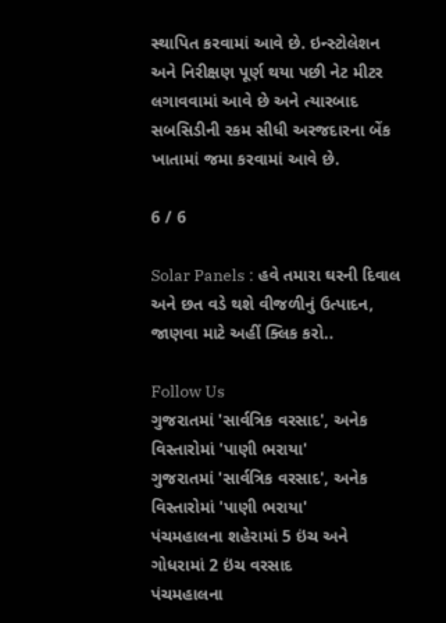સ્થાપિત કરવામાં આવે છે. ઇન્સ્ટોલેશન અને નિરીક્ષણ પૂર્ણ થયા પછી નેટ મીટર લગાવવામાં આવે છે અને ત્યારબાદ સબસિડીની રકમ સીધી અરજદારના બેંક ખાતામાં જમા કરવામાં આવે છે.

6 / 6

Solar Panels : હવે તમારા ઘરની દિવાલ અને છત વડે થશે વીજળીનું ઉત્પાદન, જાણવા માટે અહીં ક્લિક કરો..

Follow Us
ગુજરાતમાં 'સાર્વત્રિક વરસાદ', અનેક વિસ્તારોમાં 'પાણી ભરાયા'
ગુજરાતમાં 'સાર્વત્રિક વરસાદ', અનેક વિસ્તારોમાં 'પાણી ભરાયા'
પંચમહાલના શહેરામાં 5 ઇંચ અને ગોધરામાં 2 ઇંચ વરસાદ
પંચમહાલના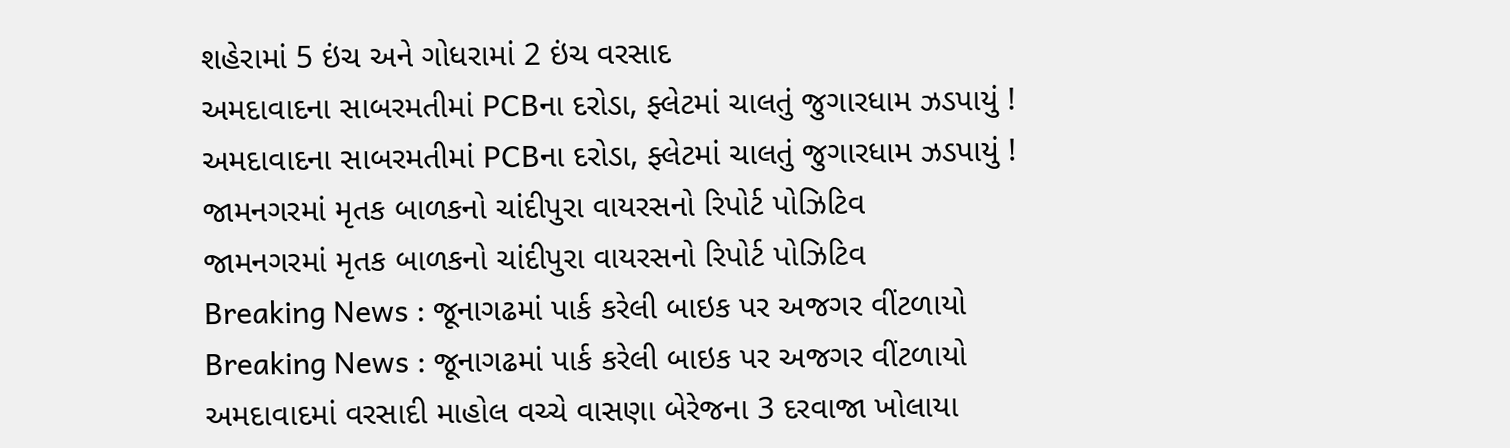શહેરામાં 5 ઇંચ અને ગોધરામાં 2 ઇંચ વરસાદ
અમદાવાદના સાબરમતીમાં PCBના દરોડા, ફ્લેટમાં ચાલતું જુગારધામ ઝડપાયું !
અમદાવાદના સાબરમતીમાં PCBના દરોડા, ફ્લેટમાં ચાલતું જુગારધામ ઝડપાયું !
જામનગરમાં મૃતક બાળકનો ચાંદીપુરા વાયરસનો રિપોર્ટ પોઝિટિવ
જામનગરમાં મૃતક બાળકનો ચાંદીપુરા વાયરસનો રિપોર્ટ પોઝિટિવ
Breaking News : જૂનાગઢમાં પાર્ક કરેલી બાઇક પર અજગર વીંટળાયો
Breaking News : જૂનાગઢમાં પાર્ક કરેલી બાઇક પર અજગર વીંટળાયો
અમદાવાદમાં વરસાદી માહોલ વચ્ચે વાસણા બેરેજના 3 દરવાજા ખોલાયા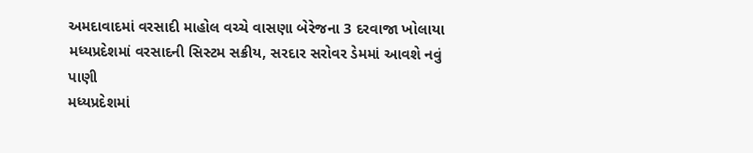અમદાવાદમાં વરસાદી માહોલ વચ્ચે વાસણા બેરેજના 3 દરવાજા ખોલાયા
મધ્યપ્રદેશમાં વરસાદની સિસ્ટમ સક્રીય, સરદાર સરોવર ડેમમાં આવશે નવું પાણી
મધ્યપ્રદેશમાં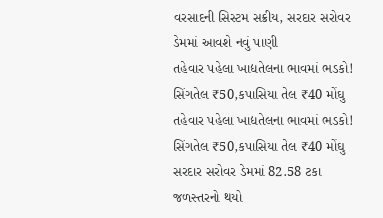વરસાદની સિસ્ટમ સક્રીય, સરદાર સરોવર ડેમમાં આવશે નવું પાણી
તહેવાર પહેલા ખાદ્યતેલના ભાવમાં ભડકો! સિંગતેલ ₹50,કપાસિયા તેલ ₹40 મોંઘુ
તહેવાર પહેલા ખાદ્યતેલના ભાવમાં ભડકો! સિંગતેલ ₹50,કપાસિયા તેલ ₹40 મોંઘુ
સરદાર સરોવર ડેમમાં 82.58 ટકા જળસ્તરનો થયો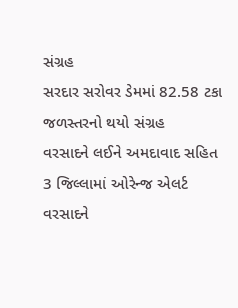સંગ્રહ
સરદાર સરોવર ડેમમાં 82.58 ટકા જળસ્તરનો થયો સંગ્રહ
વરસાદને લઈને અમદાવાદ સહિત 3 જિલ્લામાં ઓરેન્જ એલર્ટ
વરસાદને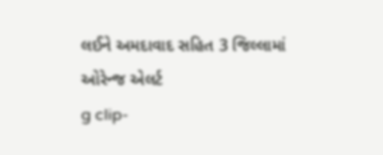લઈને અમદાવાદ સહિત 3 જિલ્લામાં ઓરેન્જ એલર્ટ
g clip-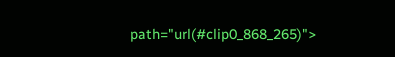path="url(#clip0_868_265)">